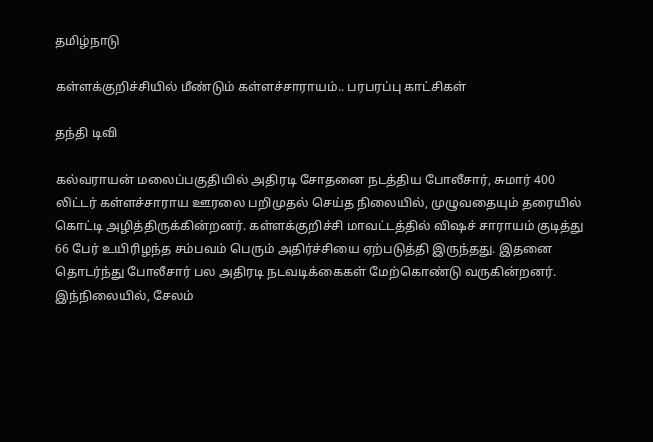தமிழ்நாடு

கள்ளக்குறிச்சியில் மீண்டும் கள்ளச்சாராயம்.. பரபரப்பு காட்சிகள்

தந்தி டிவி

கல்வராயன் மலைப்பகுதியில் அதிரடி சோதனை நடத்திய போலீசார், சுமார் 400 லிட்டர் கள்ளச்சாராய ஊரலை பறிமுதல் செய்த நிலையில், முழுவதையும் தரையில் கொட்டி அழித்திருக்கின்றனர். கள்ளக்குறிச்சி மாவட்டத்தில் விஷச் சாராயம் குடித்து 66 பேர் உயிரிழந்த சம்பவம் பெரும் அதிர்ச்சியை ஏற்படுத்தி இருந்தது. இதனை தொடர்ந்து போலீசார் பல அதிரடி நடவடிக்கைகள் மேற்கொண்டு வருகின்றனர். இந்நிலையில், சேலம்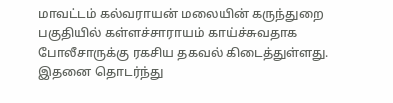மாவட்டம் கல்வராயன் மலையின் கருந்துறை பகுதியில் கள்ளச்சாராயம் காய்ச்சுவதாக போலீசாருக்கு ரகசிய தகவல் கிடைத்துள்ளது. இதனை தொடர்ந்து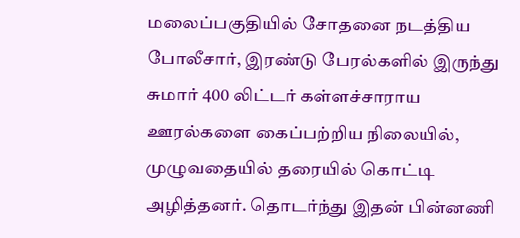மலைப்பகுதியில் சோதனை நடத்திய போலீசார், இரண்டு பேரல்களில் இருந்து சுமார் 400 லிட்டர் கள்ளச்சாராய ஊரல்களை கைப்பற்றிய நிலையில், முழுவதையில் தரையில் கொட்டி அழித்தனர். தொடர்ந்து இதன் பின்னணி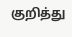குறித்து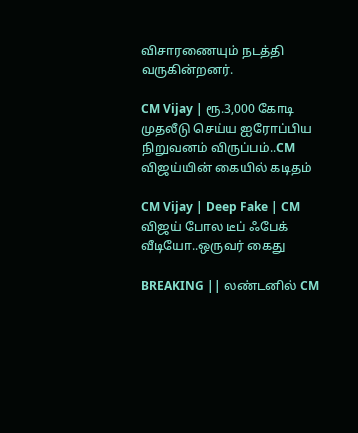விசாரணையும் நடத்தி வருகின்றனர்.

CM Vijay | ரூ.3,000 கோடி முதலீடு செய்ய ஐரோப்பிய நிறுவனம் விருப்பம்..CM விஜய்யின் கையில் கடிதம்

CM Vijay | Deep Fake | CM விஜய் போல டீப் ஃபேக் வீடியோ..ஒருவர் கைது

BREAKING || லண்டனில் CM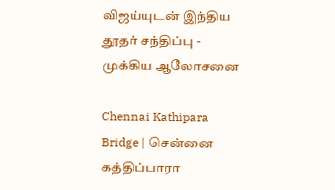விஜய்யுடன் இந்திய தூதர் சந்திப்பு - முக்கிய ஆலோசனை

Chennai Kathipara Bridge | சென்னை கத்திப்பாரா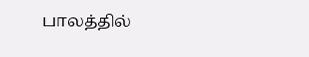பாலத்தில்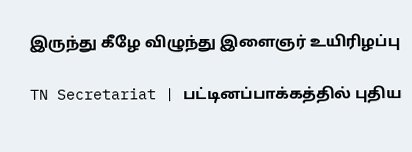இருந்து கீழே விழுந்து இளைஞர் உயிரிழப்பு

TN Secretariat | பட்டினப்பாக்கத்தில் புதிய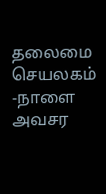தலைமை செயலகம் -நாளை அவசர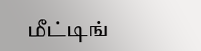மீட்டிங்